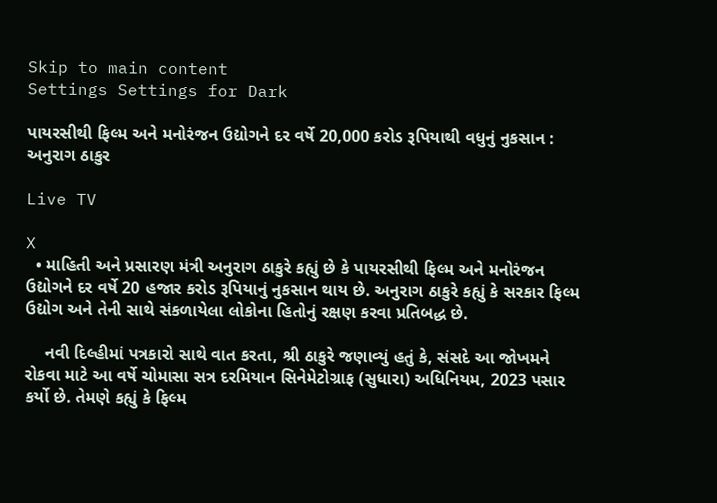Skip to main content
Settings Settings for Dark

પાયરસીથી ફિલ્મ અને મનોરંજન ઉદ્યોગને દર વર્ષે 20,000 કરોડ રૂપિયાથી વધુનું નુકસાન : અનુરાગ ઠાકુર

Live TV

X
  • માહિતી અને પ્રસારણ મંત્રી અનુરાગ ઠાકુરે કહ્યું છે કે પાયરસીથી ફિલ્મ અને મનોરંજન ઉદ્યોગને દર વર્ષે 20 હજાર કરોડ રૂપિયાનું નુકસાન થાય છે. અનુરાગ ઠાકુરે કહ્યું કે સરકાર ફિલ્મ ઉદ્યોગ અને તેની સાથે સંકળાયેલા લોકોના હિતોનું રક્ષણ કરવા પ્રતિબદ્ધ છે.

    નવી દિલ્હીમાં પત્રકારો સાથે વાત કરતા, શ્રી ઠાકુરે જણાવ્યું હતું કે, સંસદે આ જોખમને રોકવા માટે આ વર્ષે ચોમાસા સત્ર દરમિયાન સિનેમેટોગ્રાફ (સુધારા) અધિનિયમ, 2023 પસાર કર્યો છે. તેમણે કહ્યું કે ફિલ્મ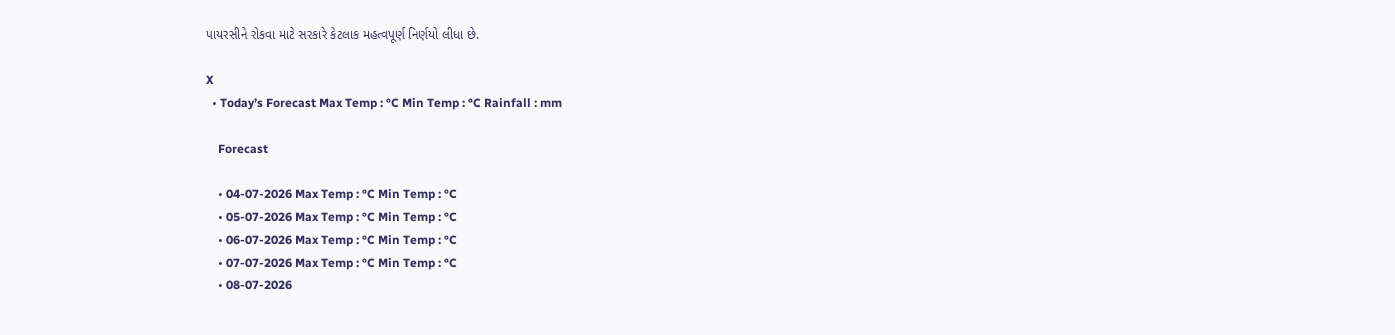પાયરસીને રોકવા માટે સરકારે કેટલાક મહત્વપૂર્ણ નિર્ણયો લીધા છે.

X
  • Today’s Forecast Max Temp : °C Min Temp : °C Rainfall : mm

    Forecast

    • 04-07-2026 Max Temp : °C Min Temp : °C
    • 05-07-2026 Max Temp : °C Min Temp : °C
    • 06-07-2026 Max Temp : °C Min Temp : °C
    • 07-07-2026 Max Temp : °C Min Temp : °C
    • 08-07-2026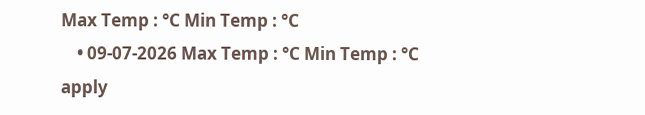Max Temp : °C Min Temp : °C
    • 09-07-2026 Max Temp : °C Min Temp : °C
apply